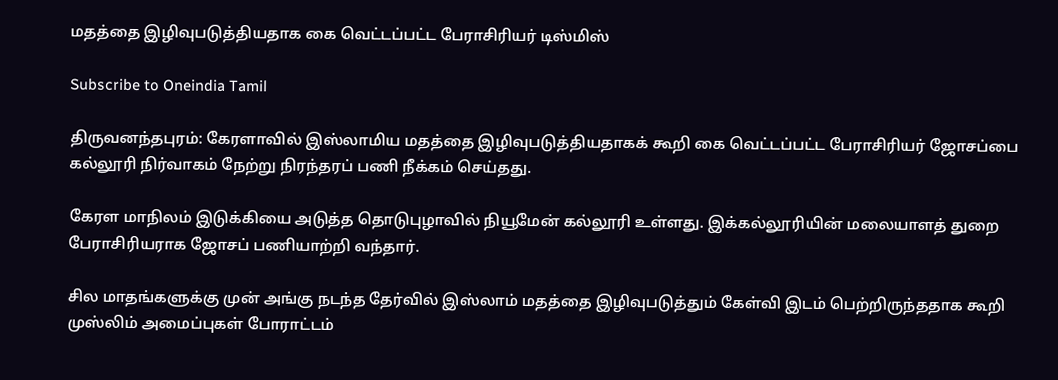மதத்தை இழிவுபடுத்தியதாக கை வெட்டப்பட்ட பேராசிரியர் டிஸ்மிஸ்

Subscribe to Oneindia Tamil

திருவனந்தபுரம்: கேரளாவில் இஸ்லாமிய மதத்தை இழிவுபடுத்தியதாகக் கூறி கை வெட்டப்பட்ட பேராசிரியர் ஜோசப்பை கல்லூரி நிர்வாகம் நேற்று நிரந்தரப் பணி நீக்கம் செய்தது.

கேரள மாநிலம் இடுக்கியை அடுத்த தொடுபுழாவில் நியூமேன் கல்லூரி உள்ளது. இக்கல்லூரியின் மலையாளத் துறை பேராசிரியராக ஜோசப் பணியாற்றி வந்தார்.

சில மாதங்களுக்கு முன் அங்கு நடந்த தேர்வில் இஸ்லாம் மதத்தை இழிவுபடுத்தும் கேள்வி இடம் பெற்றிருந்ததாக கூறி முஸ்லிம் அமைப்புகள் போராட்டம்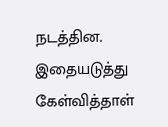நடத்தின. இதையடுத்து கேள்வித்தாள்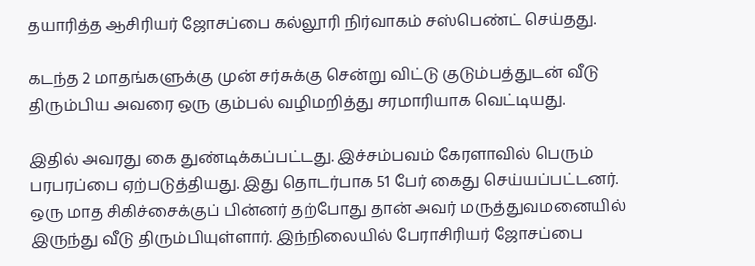தயாரித்த ஆசிரியர் ஜோசப்பை கல்லூரி நிர்வாகம் சஸ்பெண்ட் செய்தது.

கடந்த 2 மாதங்களுக்கு முன் சர்சுக்கு சென்று விட்டு குடும்பத்துடன் வீடு திரும்பிய அவரை ஒரு கும்பல் வழிமறித்து சரமாரியாக வெட்டியது.

இதில் அவரது கை துண்டிக்கப்பட்டது. இச்சம்பவம் கேரளாவில் பெரும் பரபரப்பை ஏற்படுத்தியது. இது தொடர்பாக 51 பேர் கைது செய்யப்பட்டனர். ஒரு மாத சிகிச்சைக்குப் பின்னர் தற்போது தான் அவர் மருத்துவமனையில் இருந்து வீடு திரும்பியுள்ளார். இந்நிலையில் பேராசிரியர் ஜோசப்பை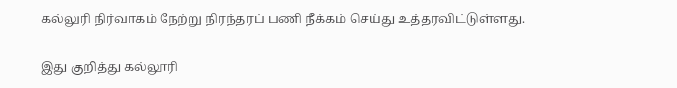கல்லுரி நிர்வாகம் நேற்று நிரந்தரப் பணி நீக்கம் செய்து உத்தரவிட்டுள்ளது.

இது குறித்து கல்லூரி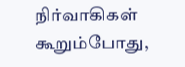நிர்வாகிகள் கூறும்போது,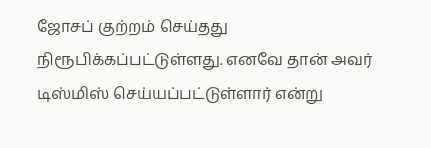ஜோசப் குற்றம் செய்தது நிரூபிக்கப்பட்டுள்ளது. எனவே தான் அவர் டிஸ்மிஸ் செய்யப்பட்டுள்ளார் என்று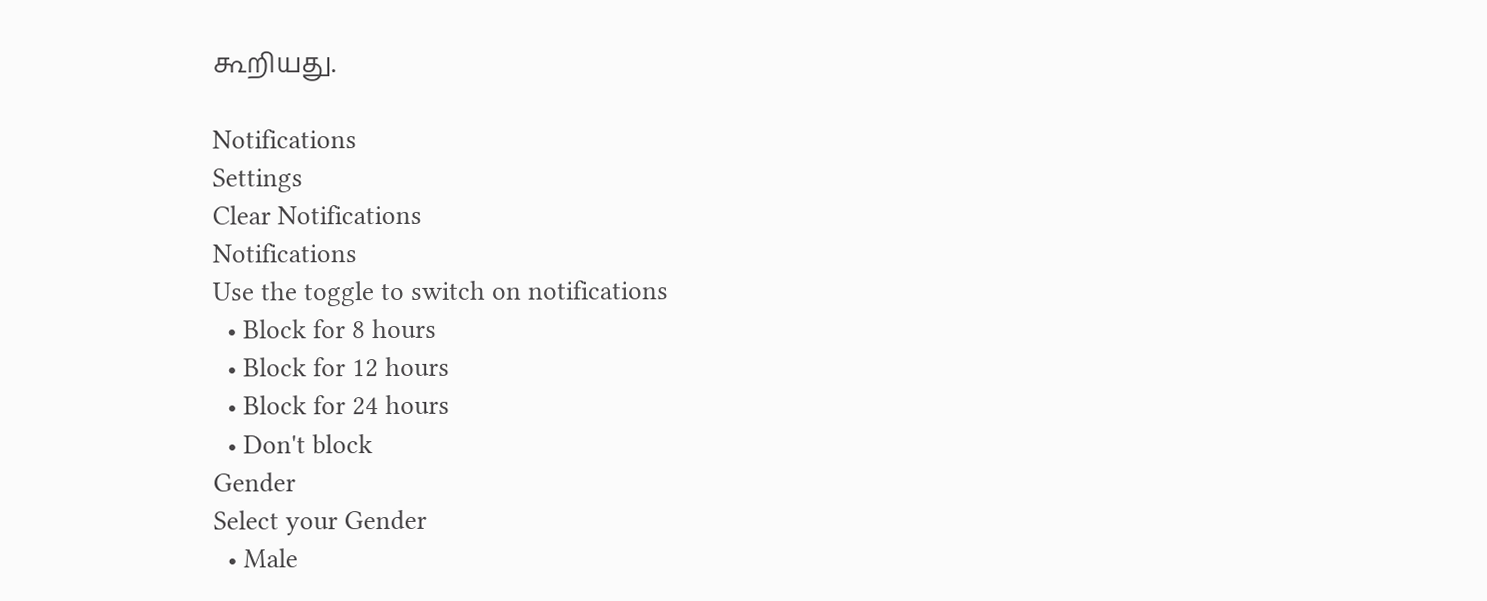கூறியது.

Notifications
Settings
Clear Notifications
Notifications
Use the toggle to switch on notifications
  • Block for 8 hours
  • Block for 12 hours
  • Block for 24 hours
  • Don't block
Gender
Select your Gender
  • Male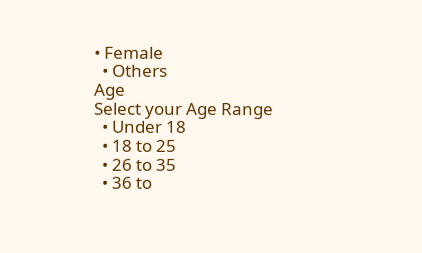• Female
  • Others
Age
Select your Age Range
  • Under 18
  • 18 to 25
  • 26 to 35
  • 36 to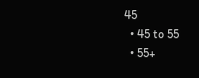45
  • 45 to 55
  • 55+